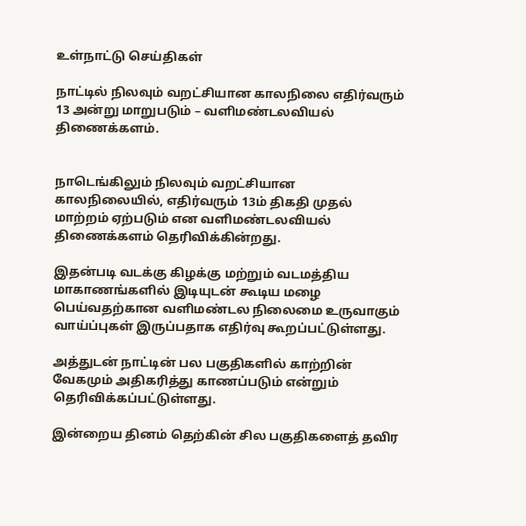உள்நாட்டு செய்திகள்

நாட்டில் நிலவும் வறட்சியான காலநிலை எதிர்வரும் 13 அன்று மாறுபடும் – வளிமண்டலவியல் திணைக்களம்.


நாடெங்கிலும் நிலவும் வறட்சியான காலநிலையில், எதிர்வரும் 13ம் திகதி முதல் மாற்றம் ஏற்படும் என வளிமண்டலவியல் திணைக்களம் தெரிவிக்கின்றது.

இதன்படி வடக்கு கிழக்கு மற்றும் வடமத்திய மாகாணங்களில் இடியுடன் கூடிய மழை பெய்வதற்கான வளிமண்டல நிலைமை உருவாகும் வாய்ப்புகள் இருப்பதாக எதிர்வு கூறப்பட்டுள்ளது.

அத்துடன் நாட்டின் பல பகுதிகளில் காற்றின் வேகமும் அதிகரித்து காணப்படும் என்றும் தெரிவிக்கப்பட்டுள்ளது.

இன்றைய தினம் தெற்கின் சில பகுதிகளைத் தவிர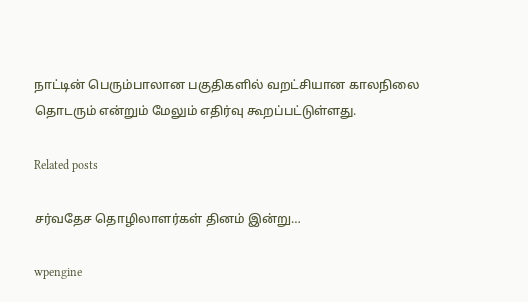நாட்டின் பெரும்பாலான பகுதிகளில் வறட்சியான காலநிலை தொடரும் என்றும் மேலும் எதிர்வு கூறப்பட்டுள்ளது.

Related posts

சர்வதேச தொழிலாளர்கள் தினம் இன்று…

wpengine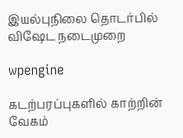இயல்புநிலை தொடர்பில் விஷேட நடைமுறை

wpengine

கடற்பரப்புகளில் காற்றின் வேகம்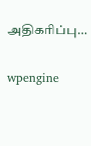அதிகரிப்பு…

wpengine